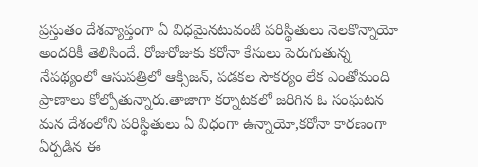ప్రస్తుతం దేశవ్యాప్తంగా ఏ విధమైనటువంటి పరిస్థితులు నెలకొన్నాయో అందరికీ తెలిసిందే. రోజురోజుకు కరోనా కేసులు పెరుగుతున్న నేపథ్యంలో ఆసుపత్రిలో ఆక్సిజన్, పడకల సౌకర్యం లేక ఎంతోమంది ప్రాణాలు కోల్పోతున్నారు.తాజాగా కర్నాటకలో జరిగిన ఓ సంఘటన మన దేశంలోని పరిస్థితులు ఏ విధంగా ఉన్నాయో,కరోనా కారణంగా ఏర్పడిన ఈ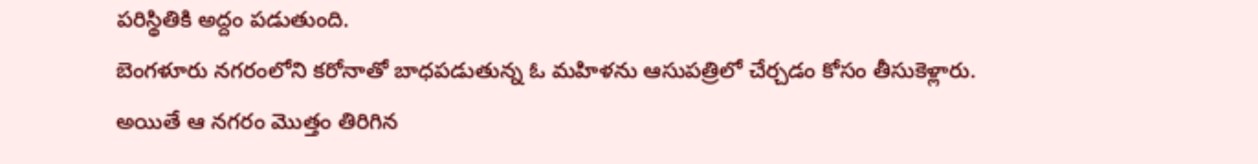పరిస్థితికి అద్దం పడుతుంది.
బెంగళూరు నగరంలోని కరోనాతో బాధపడుతున్న ఓ మహిళను ఆసుపత్రిలో చేర్చడం కోసం తీసుకెళ్లారు. అయితే ఆ నగరం మొత్తం తిరిగిన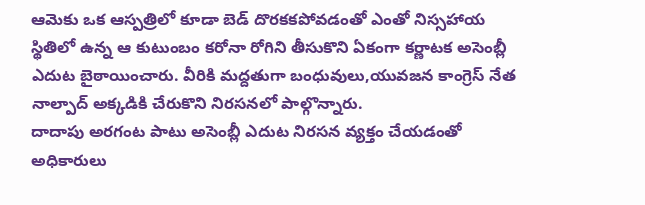ఆమెకు ఒక ఆస్పత్రిలో కూడా బెడ్ దొరకకపోవడంతో ఎంతో నిస్సహాయ స్థితిలో ఉన్న ఆ కుటుంబం కరోనా రోగిని తీసుకొని ఏకంగా కర్ణాటక అసెంబ్లీ ఎదుట బైఠాయించారు. వీరికి మద్దతుగా బంధువులు,యువజన కాంగ్రెస్ నేత నాల్పాద్ అక్కడికి చేరుకొని నిరసనలో పాల్గొన్నారు.
దాదాపు అరగంట పాటు అసెంబ్లీ ఎదుట నిరసన వ్యక్తం చేయడంతో అధికారులు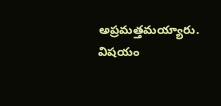అప్రమత్తమయ్యారు. విషయం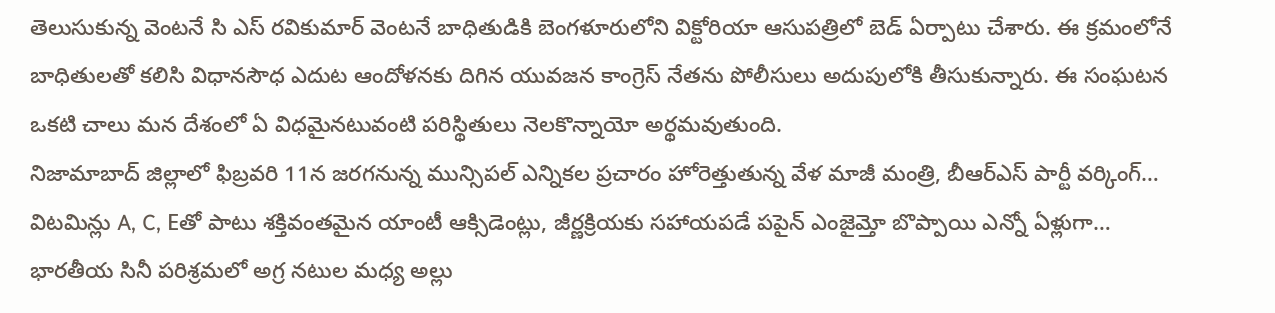తెలుసుకున్న వెంటనే సి ఎస్ రవికుమార్ వెంటనే బాధితుడికి బెంగళూరులోని విక్టోరియా ఆసుపత్రిలో బెడ్ ఏర్పాటు చేశారు. ఈ క్రమంలోనే బాధితులతో కలిసి విధానసౌధ ఎదుట ఆందోళనకు దిగిన యువజన కాంగ్రెస్ నేతను పోలీసులు అదుపులోకి తీసుకున్నారు. ఈ సంఘటన ఒకటి చాలు మన దేశంలో ఏ విధమైనటువంటి పరిస్థితులు నెలకొన్నాయో అర్థమవుతుంది.
నిజామాబాద్ జిల్లాలో ఫిబ్రవరి 11న జరగనున్న మున్సిపల్ ఎన్నికల ప్రచారం హోరెత్తుతున్న వేళ మాజీ మంత్రి, బీఆర్ఎస్ పార్టీ వర్కింగ్…
విటమిన్లు A, C, Eతో పాటు శక్తివంతమైన యాంటీ ఆక్సిడెంట్లు, జీర్ణక్రియకు సహాయపడే పపైన్ ఎంజైమ్తో బొప్పాయి ఎన్నో ఏళ్లుగా…
భారతీయ సినీ పరిశ్రమలో అగ్ర నటుల మధ్య అల్లు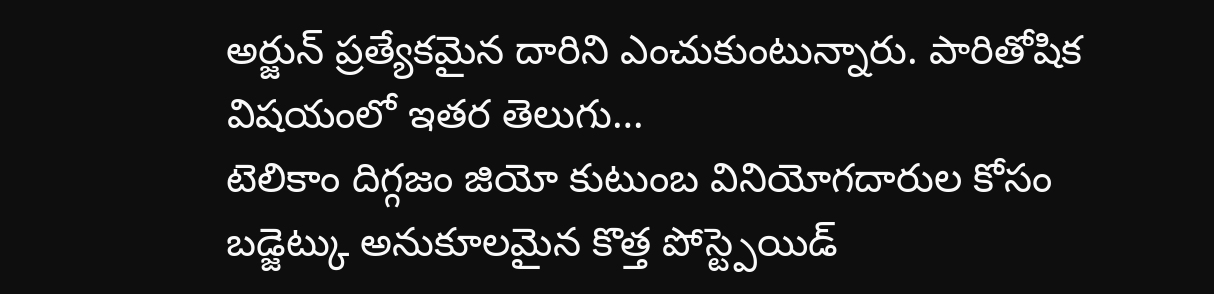అర్జున్ ప్రత్యేకమైన దారిని ఎంచుకుంటున్నారు. పారితోషిక విషయంలో ఇతర తెలుగు…
టెలికాం దిగ్గజం జియో కుటుంబ వినియోగదారుల కోసం బడ్జెట్కు అనుకూలమైన కొత్త పోస్ట్పెయిడ్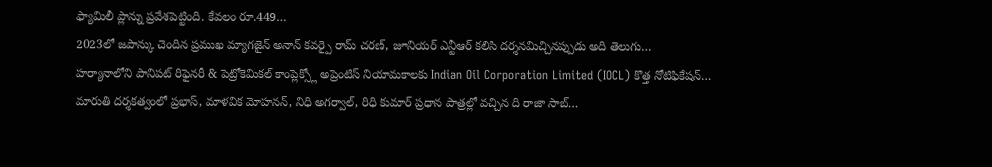ఫ్యామిలీ ప్లాన్ను ప్రవేశపెట్టింది. కేవలం రూ.449…
2023లో జపాన్కు చెందిన ప్రముఖ మ్యాగజైన్ అనాన్ కవర్పై రామ్ చరణ్, జూనియర్ ఎన్టీఆర్ కలిసి దర్శనమిచ్చినప్పుడు అది తెలుగు…
హర్యానాలోని పానిపట్ రిఫైనరీ & పెట్రోకెమికల్ కాంప్లెక్స్లో అప్రెంటిస్ నియామకాలకు Indian Oil Corporation Limited (IOCL) కొత్త నోటిఫికేషన్…
మారుతి దర్శకత్వంలో ప్రభాస్, మాళవిక మోహనన్, నిధి అగర్వాల్, రిధి కుమార్ ప్రధాన పాత్రల్లో వచ్చిన ది రాజా సాబ్…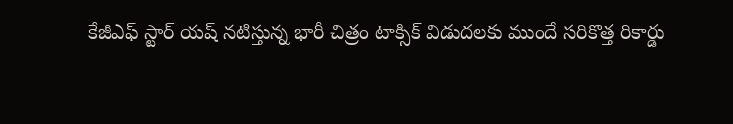కేజీఎఫ్ స్టార్ యష్ నటిస్తున్న భారీ చిత్రం టాక్సిక్ విడుదలకు ముందే సరికొత్త రికార్డు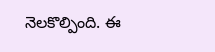నెలకొల్పింది. ఈ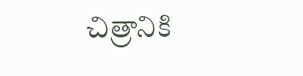చిత్రానికి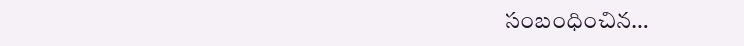సంబంధించిన…